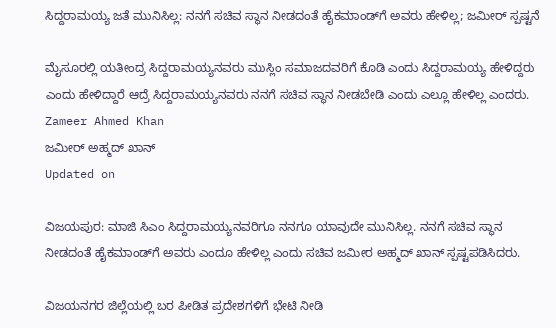ಸಿದ್ದರಾಮಯ್ಯ ಜತೆ ಮುನಿಸಿಲ್ಲ: ನನಗೆ ಸಚಿವ ಸ್ಥಾನ ನೀಡದಂತೆ ಹೈಕಮಾಂಡ್‌ಗೆ ಅವರು ಹೇಳಿಲ್ಲ; ಜಮೀರ್ ಸ್ಪಷ್ಟನೆ

ಮೈಸೂರಲ್ಲಿ ಯತೀಂದ್ರ ಸಿದ್ದರಾಮಯ್ಯನವರು ಮುಸ್ಲಿಂ ಸಮಾಜದವರಿಗೆ ಕೊಡಿ ಎಂದು ಸಿದ್ದರಾಮಯ್ಯ ಹೇಳಿದ್ದರು ಎಂದು ಹೇಳಿದ್ದಾರೆ ಆದ್ರೆ ಸಿದ್ದರಾಮಯ್ಯನವರು ನನಗೆ ಸಚಿವ ಸ್ಥಾನ ನೀಡಬೇಡಿ ಎಂದು ಎಲ್ಲೂ ಹೇಳಿಲ್ಲ ಎಂದರು.
Zameer Ahmed Khan
ಜಮೀರ್ ಅಹ್ಮದ್ ಖಾನ್
Updated on

ವಿಜಯಪುರ: ಮಾಜಿ ಸಿಎಂ ಸಿದ್ದರಾಮಯ್ಯನವರಿಗೂ ನನಗೂ ಯಾವುದೇ ಮುನಿಸಿಲ್ಲ. ನನಗೆ ಸಚಿವ ಸ್ಥಾನ ನೀಡದಂತೆ ಹೈಕಮಾಂಡ್‌ಗೆ ಅವರು ಎಂದೂ ಹೇಳಿಲ್ಲ ಎಂದು ಸಚಿವ ಜಮೀರ ಅಹ್ಮದ್ ಖಾನ್ ಸ್ಪಷ್ಟಪಡಿಸಿದರು.

ವಿಜಯನಗರ ಜಿಲ್ಲೆಯಲ್ಲಿ ಬರ ಪೀಡಿತ ಪ್ರದೇಶಗಳಿಗೆ ಭೇಟಿ ನೀಡಿ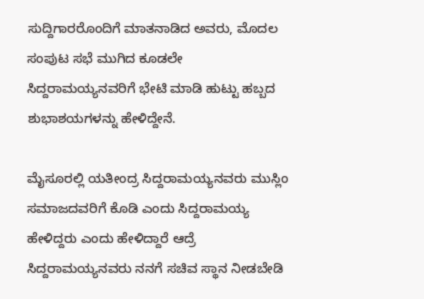ಸುದ್ದಿಗಾರರೊಂದಿಗೆ ಮಾತನಾಡಿದ ಅವರು, ಮೊದಲ ಸಂಪುಟ ಸಭೆ ಮುಗಿದ ಕೂಡಲೇ ಸಿದ್ದರಾಮಯ್ಯನವರಿಗೆ ಭೇಟಿ ಮಾಡಿ ಹುಟ್ಟು ಹಬ್ಬದ ಶುಭಾಶಯಗಳನ್ನು ಹೇಳಿದ್ದೇನೆ.

ಮೈಸೂರಲ್ಲಿ ಯತೀಂದ್ರ ಸಿದ್ದರಾಮಯ್ಯನವರು ಮುಸ್ಲಿಂ ಸಮಾಜದವರಿಗೆ ಕೊಡಿ ಎಂದು ಸಿದ್ದರಾಮಯ್ಯ ಹೇಳಿದ್ದರು ಎಂದು ಹೇಳಿದ್ದಾರೆ ಆದ್ರೆ ಸಿದ್ದರಾಮಯ್ಯನವರು ನನಗೆ ಸಚಿವ ಸ್ಥಾನ ನೀಡಬೇಡಿ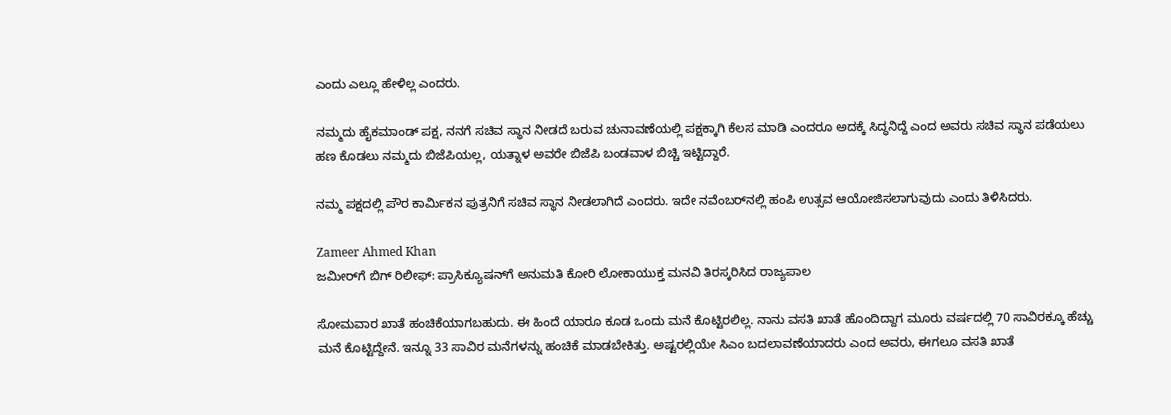ಎಂದು ಎಲ್ಲೂ ಹೇಳಿಲ್ಲ ಎಂದರು.

ನಮ್ಮದು ಹೈಕಮಾಂಡ್ ಪಕ್ಷ, ನನಗೆ ಸಚಿವ ಸ್ಥಾನ ನೀಡದೆ ಬರುವ ಚುನಾವಣೆಯಲ್ಲಿ ಪಕ್ಷಕ್ಕಾಗಿ ಕೆಲಸ ಮಾಡಿ ಎಂದರೂ ಅದಕ್ಕೆ ಸಿದ್ಧನಿದ್ದೆ ಎಂದ ಅವರು ಸಚಿವ ಸ್ಥಾನ ಪಡೆಯಲು ಹಣ ಕೊಡಲು ನಮ್ಮದು ಬಿಜೆಪಿಯಲ್ಲ, ಯತ್ನಾಳ ಅವರೇ ಬಿಜೆಪಿ ಬಂಡವಾಳ ಬಿಚ್ಚಿ ಇಟ್ಟಿದ್ದಾರೆ.

ನಮ್ಮ ಪಕ್ಷದಲ್ಲಿ ಪೌರ ಕಾರ್ಮಿಕನ ಪುತ್ರನಿಗೆ ಸಚಿವ ಸ್ಥಾನ ನೀಡಲಾಗಿದೆ ಎಂದರು. ಇದೇ ನವೆಂಬರ್‌ನಲ್ಲಿ ಹಂಪಿ ಉತ್ಸವ ಆಯೋಜಿಸಲಾಗುವುದು ಎಂದು ತಿಳಿಸಿದರು.

Zameer Ahmed Khan
ಜಮೀರ್‌ಗೆ ಬಿಗ್ ರಿಲೀಫ್: ಪ್ರಾಸಿಕ್ಯೂಷನ್‌ಗೆ ಅನುಮತಿ ಕೋರಿ ಲೋಕಾಯುಕ್ತ ಮನವಿ ತಿರಸ್ಕರಿಸಿದ ರಾಜ್ಯಪಾಲ

ಸೋಮವಾರ ಖಾತೆ ಹಂಚಿಕೆಯಾಗಬಹುದು. ಈ ಹಿಂದೆ ಯಾರೂ ಕೂಡ ಒಂದು ಮನೆ ಕೊಟ್ಟಿರಲಿಲ್ಲ. ನಾನು ವಸತಿ ಖಾತೆ ಹೊಂದಿದ್ದಾಗ ಮೂರು ವರ್ಷದಲ್ಲಿ 70 ಸಾವಿರಕ್ಕೂ ಹೆಚ್ಚು ಮನೆ ಕೊಟ್ಟಿದ್ದೇನೆ. ಇನ್ನೂ 33 ಸಾವಿರ ಮನೆಗಳನ್ನು ಹಂಚಿಕೆ ಮಾಡಬೇಕಿತ್ತು. ಅಷ್ಟರಲ್ಲಿಯೇ ಸಿಎಂ ಬದಲಾವಣೆಯಾದರು ಎಂದ ಅವರು, ಈಗಲೂ ವಸತಿ ಖಾತೆ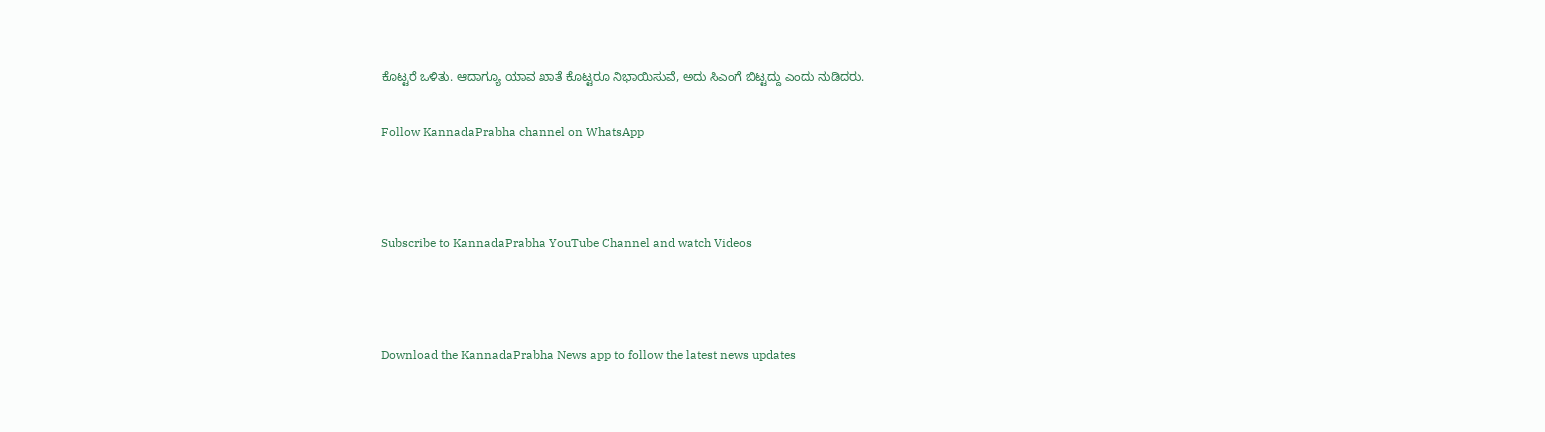ಕೊಟ್ಟರೆ ಒಳಿತು. ಆದಾಗ್ಯೂ ಯಾವ ಖಾತೆ ಕೊಟ್ಟರೂ ನಿಭಾಯಿಸುವೆ, ಅದು ಸಿಎಂಗೆ ಬಿಟ್ಟದ್ದು ಎಂದು ನುಡಿದರು.

Follow KannadaPrabha channel on WhatsApp



Subscribe to KannadaPrabha YouTube Channel and watch Videos



Download the KannadaPrabha News app to follow the latest news updates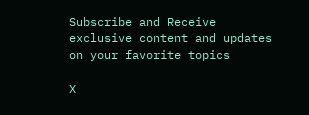Subscribe and Receive exclusive content and updates on your favorite topics

X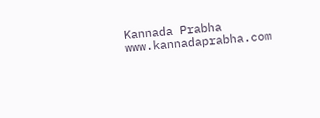Kannada Prabha
www.kannadaprabha.com